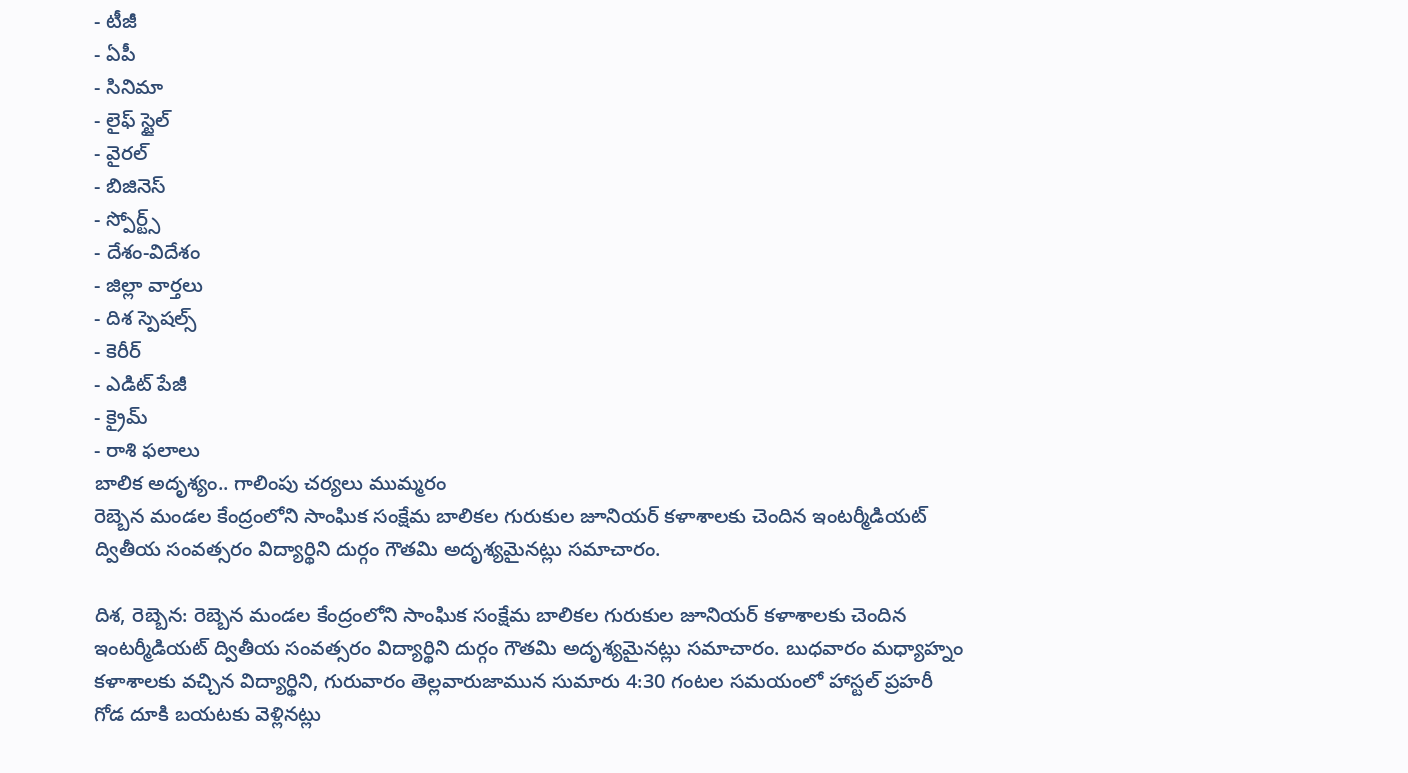- టీజీ
- ఏపీ
- సినిమా
- లైఫ్ స్టైల్
- వైరల్
- బిజినెస్
- స్పోర్ట్స్
- దేశం-విదేశం
- జిల్లా వార్తలు
- దిశ స్పెషల్స్
- కెరీర్
- ఎడిట్ పేజీ
- క్రైమ్
- రాశి ఫలాలు
బాలిక అదృశ్యం.. గాలింపు చర్యలు ముమ్మరం
రెబ్బెన మండల కేంద్రంలోని సాంఘిక సంక్షేమ బాలికల గురుకుల జూనియర్ కళాశాలకు చెందిన ఇంటర్మీడియట్ ద్వితీయ సంవత్సరం విద్యార్థిని దుర్గం గౌతమి అదృశ్యమైనట్లు సమాచారం.

దిశ, రెబ్బెన: రెబ్బెన మండల కేంద్రంలోని సాంఘిక సంక్షేమ బాలికల గురుకుల జూనియర్ కళాశాలకు చెందిన ఇంటర్మీడియట్ ద్వితీయ సంవత్సరం విద్యార్థిని దుర్గం గౌతమి అదృశ్యమైనట్లు సమాచారం. బుధవారం మధ్యాహ్నం కళాశాలకు వచ్చిన విద్యార్థిని, గురువారం తెల్లవారుజామున సుమారు 4:30 గంటల సమయంలో హాస్టల్ ప్రహరీ గోడ దూకి బయటకు వెళ్లినట్లు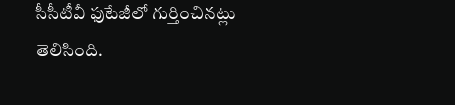సీసీటీవీ ఫుటేజీలో గుర్తించినట్లు తెలిసింది.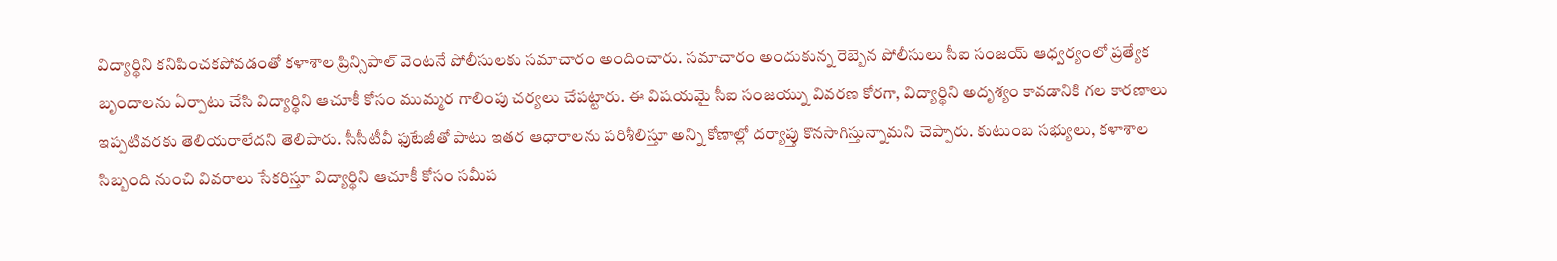విద్యార్థిని కనిపించకపోవడంతో కళాశాల ప్రిన్సిపాల్ వెంటనే పోలీసులకు సమాచారం అందించారు. సమాచారం అందుకున్న రెబ్బెన పోలీసులు సీఐ సంజయ్ ఆధ్వర్యంలో ప్రత్యేక బృందాలను ఏర్పాటు చేసి విద్యార్థిని ఆచూకీ కోసం ముమ్మర గాలింపు చర్యలు చేపట్టారు. ఈ విషయమై సీఐ సంజయ్ను వివరణ కోరగా, విద్యార్థిని అదృశ్యం కావడానికి గల కారణాలు ఇప్పటివరకు తెలియరాలేదని తెలిపారు. సీసీటీవీ ఫుటేజీతో పాటు ఇతర ఆధారాలను పరిశీలిస్తూ అన్ని కోణాల్లో దర్యాప్తు కొనసాగిస్తున్నామని చెప్పారు. కుటుంబ సభ్యులు, కళాశాల సిబ్బంది నుంచి వివరాలు సేకరిస్తూ విద్యార్థిని ఆచూకీ కోసం సమీప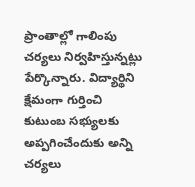ప్రాంతాల్లో గాలింపు చర్యలు నిర్వహిస్తున్నట్లు పేర్కొన్నారు. విద్యార్థిని క్షేమంగా గుర్తించి కుటుంబ సభ్యులకు అప్పగించేందుకు అన్ని చర్యలు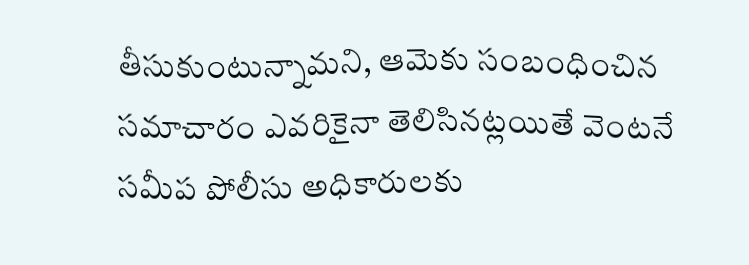తీసుకుంటున్నామని, ఆమెకు సంబంధించిన సమాచారం ఎవరికైనా తెలిసినట్లయితే వెంటనే సమీప పోలీసు అధికారులకు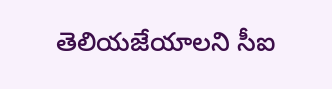తెలియజేయాలని సీఐ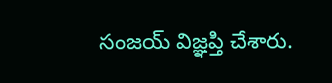సంజయ్ విజ్ఞప్తి చేశారు.